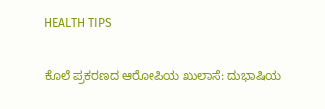HEALTH TIPS

ಕೊಲೆ ಪ್ರಕರಣದ ಆರೋಪಿಯ ಖುಲಾಸೆ: ದುಭಾಷಿಯ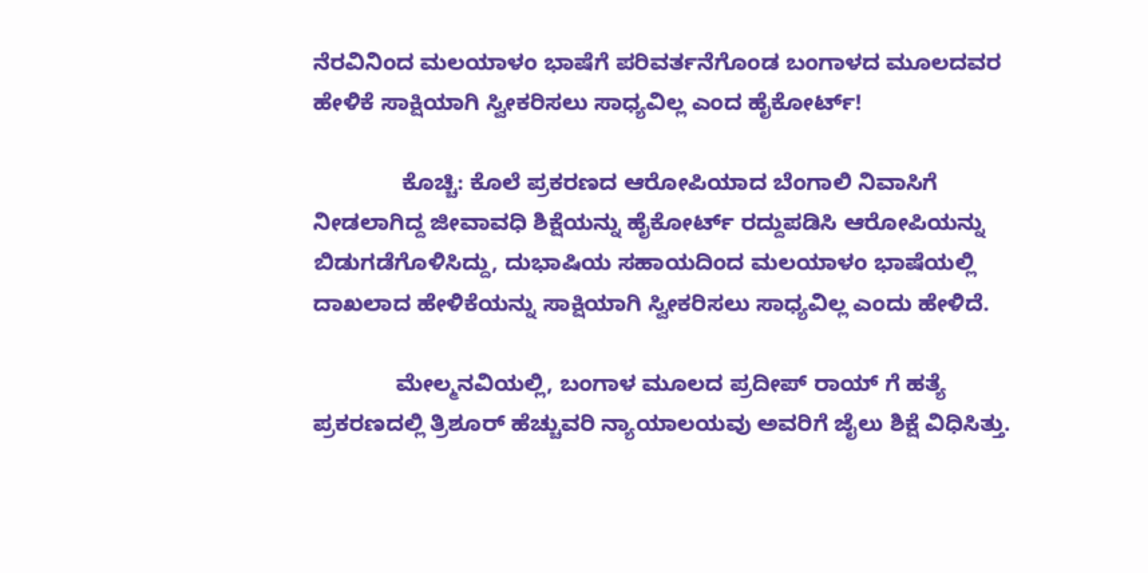ನೆರವಿನಿಂದ ಮಲಯಾಳಂ ಭಾಷೆಗೆ ಪರಿವರ್ತನೆಗೊಂಡ ಬಂಗಾಳದ ಮೂಲದವರ ಹೇಳಿಕೆ ಸಾಕ್ಷಿಯಾಗಿ ಸ್ವೀಕರಿಸಲು ಸಾಧ್ಯವಿಲ್ಲ ಎಂದ ಹೈಕೋರ್ಟ್!

              ಕೊಚ್ಚಿ: ಕೊಲೆ ಪ್ರಕರಣದ ಆರೋಪಿಯಾದ ಬೆಂಗಾಲಿ ನಿವಾಸಿಗೆ ನೀಡಲಾಗಿದ್ದ ಜೀವಾವಧಿ ಶಿಕ್ಷೆಯನ್ನು ಹೈಕೋರ್ಟ್ ರದ್ದುಪಡಿಸಿ ಆರೋಪಿಯನ್ನು ಬಿಡುಗಡೆಗೊಳಿಸಿದ್ದು, ದುಭಾಷಿಯ ಸಹಾಯದಿಂದ ಮಲಯಾಳಂ ಭಾಷೆಯಲ್ಲಿ ದಾಖಲಾದ ಹೇಳಿಕೆಯನ್ನು ಸಾಕ್ಷಿಯಾಗಿ ಸ್ವೀಕರಿಸಲು ಸಾಧ್ಯವಿಲ್ಲ ಎಂದು ಹೇಳಿದೆ.

             ಮೇಲ್ಮನವಿಯಲ್ಲಿ, ಬಂಗಾಳ ಮೂಲದ ಪ್ರದೀಪ್ ರಾಯ್ ಗೆ ಹತ್ಯೆ ಪ್ರಕರಣದಲ್ಲಿ ತ್ರಿಶೂರ್ ಹೆಚ್ಚುವರಿ ನ್ಯಾಯಾಲಯವು ಅವರಿಗೆ ಜೈಲು ಶಿಕ್ಷೆ ವಿಧಿಸಿತ್ತು.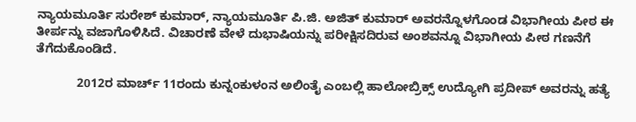ನ್ಯಾಯಮೂರ್ತಿ ಸುರೇಶ್ ಕುಮಾರ್, ನ್ಯಾಯಮೂರ್ತಿ ಪಿ.ಜಿ. ಅಜಿತ್ ಕುಮಾರ್ ಅವರನ್ನೊಳಗೊಂಡ ವಿಭಾಗೀಯ ಪೀಠ ಈ ತೀರ್ಪನ್ನು ವಜಾಗೊಳಿಸಿದೆ. ವಿಚಾರಣೆ ವೇಳೆ ದುಭಾಷಿಯನ್ನು ಪರೀಕ್ಷಿಸದಿರುವ ಅಂಶವನ್ನೂ ವಿಭಾಗೀಯ ಪೀಠ ಗಣನೆಗೆ ತೆಗೆದುಕೊಂಡಿದೆ.

            2012ರ ಮಾರ್ಚ್ 11ರಂದು ಕುನ್ನಂಕುಳಂನ ಅಲಿಂತೈ ಎಂಬಲ್ಲಿ ಹಾಲೋಬ್ರಿಕ್ಸ್ ಉದ್ಯೋಗಿ ಪ್ರದೀಪ್ ಅವರನ್ನು ಹತ್ಯೆ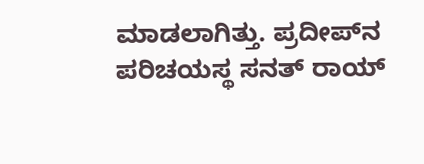ಮಾಡಲಾಗಿತ್ತು. ಪ್ರದೀಪ್‍ನ ಪರಿಚಯಸ್ಥ ಸನತ್ ರಾಯ್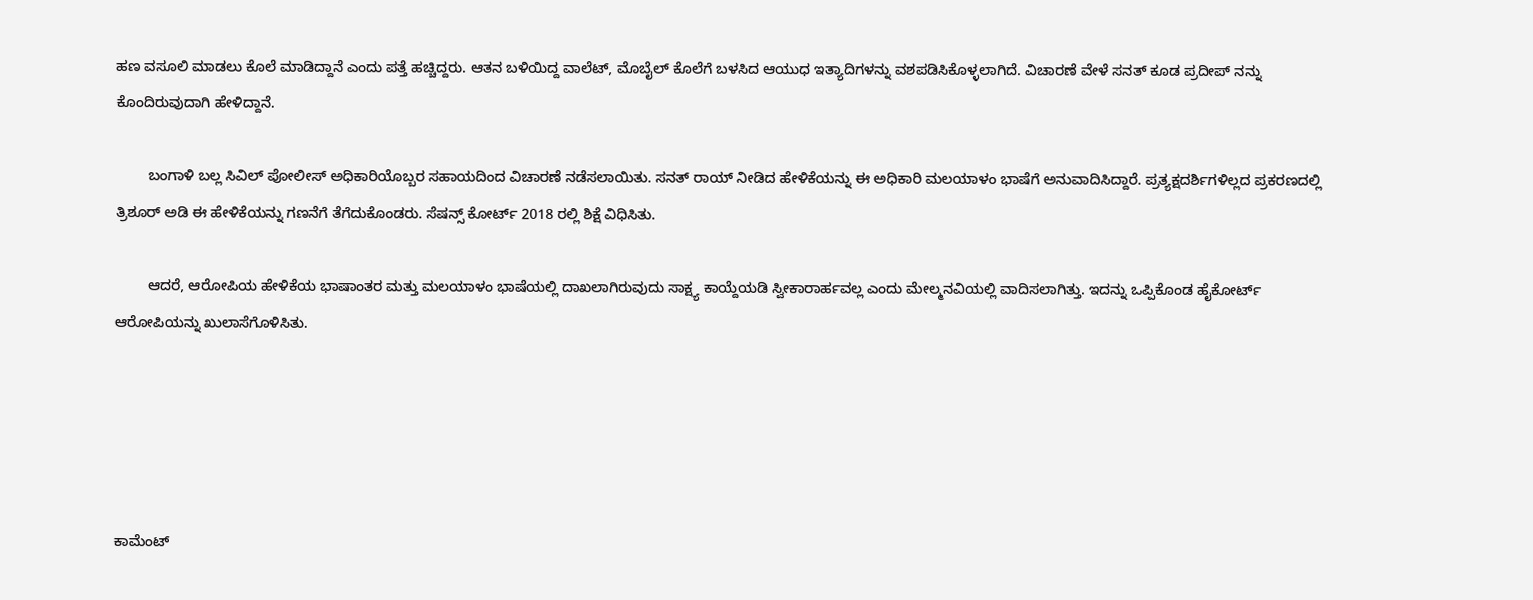ಹಣ ವಸೂಲಿ ಮಾಡಲು ಕೊಲೆ ಮಾಡಿದ್ದಾನೆ ಎಂದು ಪತ್ತೆ ಹಚ್ಚಿದ್ದರು. ಆತನ ಬಳಿಯಿದ್ದ ವಾಲೆಟ್, ಮೊಬೈಲ್ ಕೊಲೆಗೆ ಬಳಸಿದ ಆಯುಧ ಇತ್ಯಾದಿಗಳನ್ನು ವಶಪಡಿಸಿಕೊಳ್ಳಲಾಗಿದೆ. ವಿಚಾರಣೆ ವೇಳೆ ಸನತ್ ಕೂಡ ಪ್ರದೀಪ್ ನನ್ನು ಕೊಂದಿರುವುದಾಗಿ ಹೇಳಿದ್ದಾನೆ.

        ಬಂಗಾಳಿ ಬಲ್ಲ ಸಿವಿಲ್ ಪೋಲೀಸ್ ಅಧಿಕಾರಿಯೊಬ್ಬರ ಸಹಾಯದಿಂದ ವಿಚಾರಣೆ ನಡೆಸಲಾಯಿತು. ಸನತ್ ರಾಯ್ ನೀಡಿದ ಹೇಳಿಕೆಯನ್ನು ಈ ಅಧಿಕಾರಿ ಮಲಯಾಳಂ ಭಾಷೆಗೆ ಅನುವಾದಿಸಿದ್ದಾರೆ. ಪ್ರತ್ಯಕ್ಷದರ್ಶಿಗಳಿಲ್ಲದ ಪ್ರಕರಣದಲ್ಲಿ ತ್ರಿಶೂರ್ ಅಡಿ ಈ ಹೇಳಿಕೆಯನ್ನು ಗಣನೆಗೆ ತೆಗೆದುಕೊಂಡರು. ಸೆಷನ್ಸ್ ಕೋರ್ಟ್ 2018 ರಲ್ಲಿ ಶಿಕ್ಷೆ ವಿಧಿಸಿತು.

        ಆದರೆ, ಆರೋಪಿಯ ಹೇಳಿಕೆಯ ಭಾಷಾಂತರ ಮತ್ತು ಮಲಯಾಳಂ ಭಾಷೆಯಲ್ಲಿ ದಾಖಲಾಗಿರುವುದು ಸಾಕ್ಷ್ಯ ಕಾಯ್ದೆಯಡಿ ಸ್ವೀಕಾರಾರ್ಹವಲ್ಲ ಎಂದು ಮೇಲ್ಮನವಿಯಲ್ಲಿ ವಾದಿಸಲಾಗಿತ್ತು. ಇದನ್ನು ಒಪ್ಪಿಕೊಂಡ ಹೈಕೋರ್ಟ್ ಆರೋಪಿಯನ್ನು ಖುಲಾಸೆಗೊಳಿಸಿತು.





ಕಾಮೆಂಟ್‌‌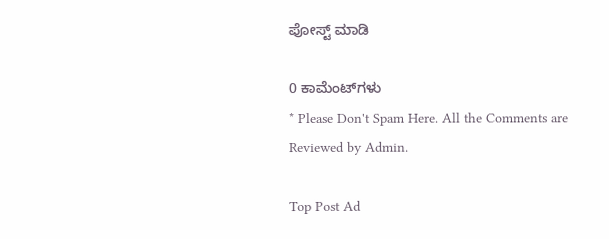ಪೋಸ್ಟ್‌ ಮಾಡಿ

0 ಕಾಮೆಂಟ್‌ಗಳು
* Please Don't Spam Here. All the Comments are Reviewed by Admin.

Top Post Ad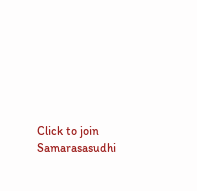Click to join Samarasasudhi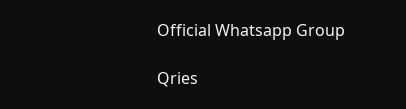Official Whatsapp Group

Qries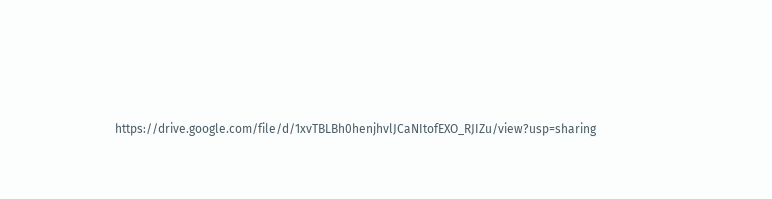https://drive.google.com/file/d/1xvTBLBh0henjhvlJCaNItofEXO_RJIZu/view?usp=sharing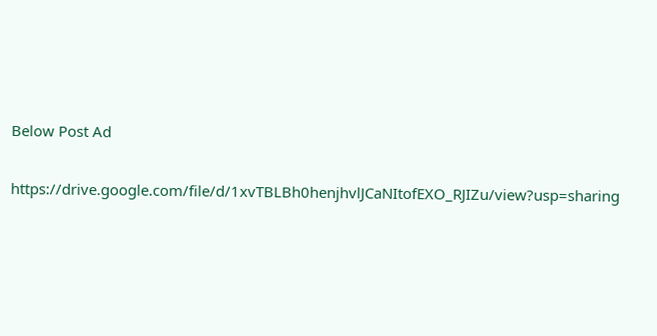Below Post Ad

https://drive.google.com/file/d/1xvTBLBh0henjhvlJCaNItofEXO_RJIZu/view?usp=sharing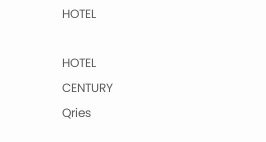HOTEL

HOTEL
CENTURY
Qries